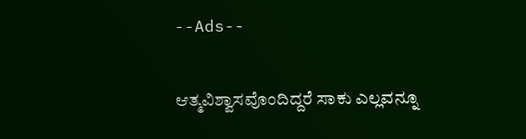--Ads--

ಆತ್ಮವಿಶ್ವಾಸವೊಂದಿದ್ದರೆ ಸಾಕು ಎಲ್ಲವನ್ನೂ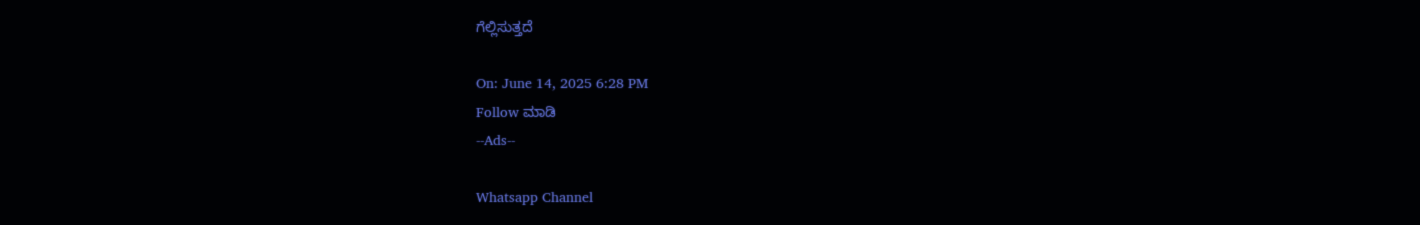ಗೆಲ್ಲಿಸುತ್ತದೆ

On: June 14, 2025 6:28 PM
Follow ಮಾಡಿ
--Ads--

Whatsapp Channel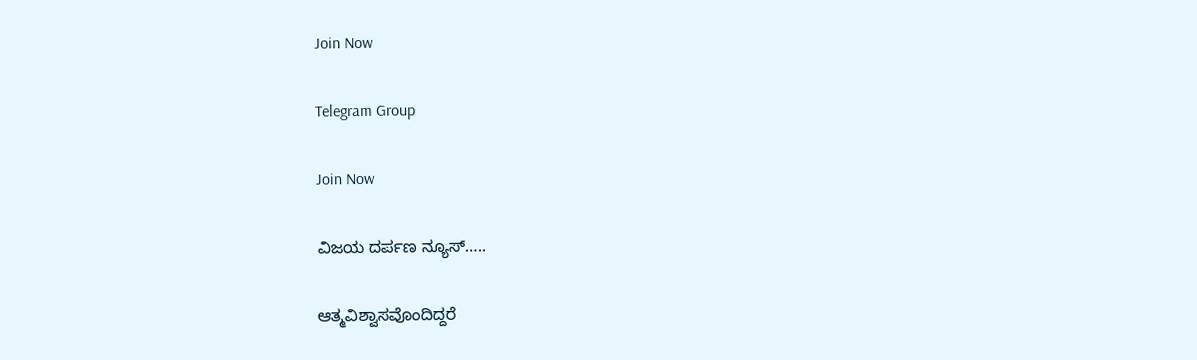Join Now

Telegram Group

Join Now

ವಿಜಯ ದರ್ಪಣ ನ್ಯೂಸ್…..

ಆತ್ಮವಿಶ್ವಾಸವೊಂದಿದ್ದರೆ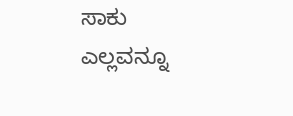ಸಾಕು ಎಲ್ಲವನ್ನೂ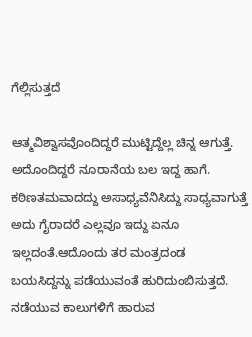ಗೆಲ್ಲಿಸುತ್ತದೆ

ಆತ್ಮವಿಶ್ವಾಸವೊಂದಿದ್ದರೆ ಮುಟ್ಟಿದ್ದೆಲ್ಲ ಚಿನ್ನ ಆಗುತ್ತೆ. ಅದೊಂದಿದ್ದರೆ ನೂರಾನೆಯ ಬಲ ಇದ್ದ ಹಾಗೆ. ಕಠಿಣತಮವಾದದ್ದು ಅಸಾಧ್ಯವೆನಿಸಿದ್ದು ಸಾಧ್ಯವಾಗುತ್ತೆ ಅದು ಗೈರಾದರೆ ಎಲ್ಲವೂ ಇದ್ದು ಏನೂ ಇಲ್ಲದಂತೆ.ಆದೊಂದು ತರ ಮಂತ್ರದಂಡ ಬಯಸಿದ್ದನ್ನು ಪಡೆಯುವಂತೆ ಹುರಿದುಂಬಿಸುತ್ತದೆ. ನಡೆಯುವ ಕಾಲುಗಳಿಗೆ ಹಾರುವ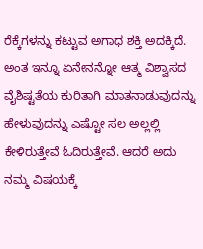ರೆಕ್ಕೆಗಳನ್ನು ಕಟ್ಟುವ ಅಗಾಧ ಶಕ್ತಿ ಅದಕ್ಕಿದೆ. ಅಂತ ಇನ್ನೂ ಏನೇನನ್ನೋ ಆತ್ಮ ವಿಶ್ವಾಸದ ವೈಶಿಷ್ಟತೆಯ ಕುರಿತಾಗಿ ಮಾತನಾಡುವುದನ್ನು ಹೇಳುವುದನ್ನು ಎಷ್ಟೋ ಸಲ ಅಲ್ಲಲ್ಲಿ ಕೇಳಿರುತ್ತೇವೆ ಓದಿರುತ್ತೇವೆ. ಆದರೆ ಅದು ನಮ್ಮ ವಿಷಯಕ್ಕೆ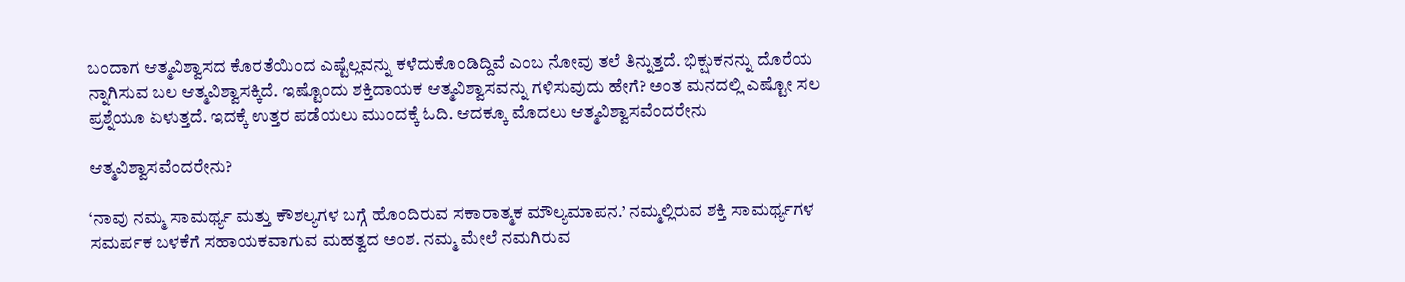ಬಂದಾಗ ಆತ್ಮವಿಶ್ವಾಸದ ಕೊರತೆಯಿಂದ ಎಷ್ಟೆಲ್ಲವನ್ನು ಕಳೆದುಕೊಂಡಿದ್ದಿವೆ ಎಂಬ ನೋವು ತಲೆ ತಿನ್ನುತ್ತದೆ. ಭಿಕ್ಷುಕನನ್ನು ದೊರೆಯ ನ್ನಾಗಿಸುವ ಬಲ ಆತ್ಮವಿಶ್ವಾಸಕ್ಕಿದೆ. ಇಷ್ಟೊಂದು ಶಕ್ತಿದಾಯಕ ಆತ್ಮವಿಶ್ವಾಸವನ್ನು ಗಳಿಸುವುದು ಹೇಗೆ? ಅಂತ ಮನದಲ್ಲಿ ಎಷ್ಟೋ ಸಲ ಪ್ರಶ್ನೆಯೂ ಏಳುತ್ತದೆ. ಇದಕ್ಕೆ ಉತ್ತರ ಪಡೆಯಲು ಮುಂದಕ್ಕೆ ಓದಿ. ಆದಕ್ಕೂ ಮೊದಲು ಆತ್ಮವಿಶ್ವಾಸವೆಂದರೇನು

ಆತ್ಮವಿಶ್ವಾಸವೆಂದರೇನು?

‘ನಾವು ನಮ್ಮ ಸಾಮರ್ಥ್ಯ ಮತ್ತು ಕೌಶಲ್ಯಗಳ ಬಗ್ಗೆ ಹೊಂದಿರುವ ಸಕಾರಾತ್ಮಕ ಮೌಲ್ಯಮಾಪನ.’ ನಮ್ಮಲ್ಲಿರುವ ಶಕ್ತಿ ಸಾಮರ್ಥ್ಯಗಳ ಸಮರ್ಪಕ ಬಳಕೆಗೆ ಸಹಾಯಕವಾಗುವ ಮಹತ್ವದ ಅಂಶ. ನಮ್ಮ ಮೇಲೆ ನಮಗಿರುವ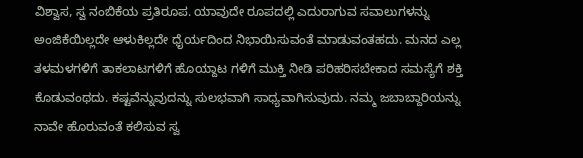ವಿಶ್ವಾಸ, ಸ್ವ ನಂಬಿಕೆಯ ಪ್ರತಿರೂಪ. ಯಾವುದೇ ರೂಪದಲ್ಲಿ ಎದುರಾಗುವ ಸವಾಲುಗಳನ್ನು ಅಂಜಿಕೆಯಿಲ್ಲದೇ ಆಳುಕಿಲ್ಲದೇ ಧೈರ್ಯದಿಂದ ನಿಭಾಯಿಸುವಂತೆ ಮಾಡುವಂತಹದು. ಮನದ ಎಲ್ಲ ತಳಮಳಗಳಿಗೆ ತಾಕಲಾಟಗಳಿಗೆ ಹೊಯ್ದಾಟ ಗಳಿಗೆ ಮುಕ್ತಿ ನೀಡಿ ಪರಿಹರಿಸಬೇಕಾದ ಸಮಸ್ಯೆಗೆ ಶಕ್ತಿ ಕೊಡುವಂಥದು. ಕಷ್ಟವೆನ್ನುವುದನ್ನು ಸುಲಭವಾಗಿ ಸಾಧ್ಯವಾಗಿಸುವುದು. ನಮ್ಮ ಜಬಾಬ್ದಾರಿಯನ್ನು ನಾವೇ ಹೊರುವಂತೆ ಕಲಿಸುವ ಸ್ವ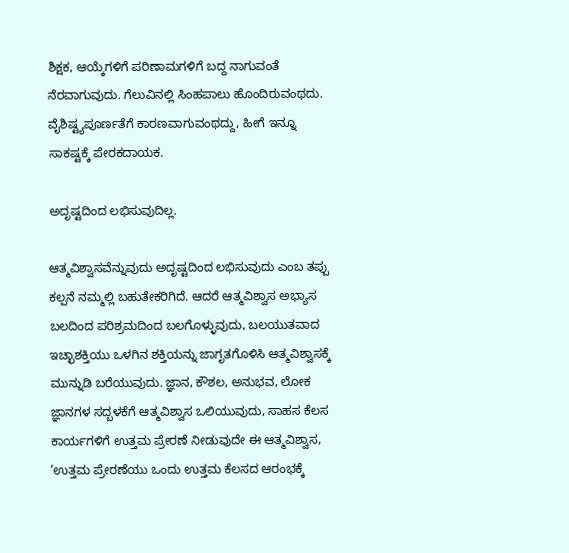ಶಿಕ್ಷಕ, ಆಯ್ಕೆಗಳಿಗೆ ಪರಿಣಾಮಗಳಿಗೆ ಬದ್ದ ನಾಗುವಂತೆ ನೆರವಾಗುವುದು. ಗೆಲುವಿನಲ್ಲಿ ಸಿಂಹಪಾಲು ಹೊಂದಿರುವಂಥದು. ವೈಶಿಷ್ಟ್ಯಪೂರ್ಣತೆಗೆ ಕಾರಣವಾಗುವಂಥದ್ದು, ಹೀಗೆ ಇನ್ನೂ ಸಾಕಷ್ಟಕ್ಕೆ ಪೇರಕದಾಯಕ.

ಅದೃಷ್ಟದಿಂದ ಲಭಿಸುವುದಿಲ್ಲ.

ಆತ್ಮವಿಶ್ವಾಸವೆನ್ನುವುದು ಅದೃಷ್ಟದಿಂದ ಲಭಿಸುವುದು ಎಂಬ ತಪ್ಪು ಕಲ್ಪನೆ ನಮ್ಮಲ್ಲಿ ಬಹುತೇಕರಿಗಿದೆ. ಆದರೆ ಆತ್ಮವಿಶ್ವಾಸ ಅಭ್ಯಾಸ ಬಲದಿಂದ ಪರಿಶ್ರಮದಿಂದ ಬಲಗೊಳ್ಳುವುದು, ಬಲಯುತವಾದ ಇಚ್ಛಾಶಕ್ತಿಯು ಒಳಗಿನ ಶಕ್ತಿಯನ್ನು ಜಾಗೃತಗೊಳಿಸಿ ಆತ್ಮವಿಶ್ವಾಸಕ್ಕೆ ಮುನ್ನುಡಿ ಬರೆಯುವುದು. ಜ್ಞಾನ, ಕೌಶಲ, ಅನುಭವ, ಲೋಕ ಜ್ಞಾನಗಳ ಸದ್ಬಳಕೆಗೆ ಆತ್ಮವಿಶ್ವಾಸ ಒಲಿಯುವುದು, ಸಾಹಸ ಕೆಲಸ ಕಾರ್ಯಗಳಿಗೆ ಉತ್ತಮ ಪ್ರೇರಣೆ ನೀಡುವುದೇ ಈ ಆತ್ಮವಿಶ್ವಾಸ, ‘ಉತ್ತಮ ಪ್ರೇರಣೆಯು ಒಂದು ಉತ್ತಮ ಕೆಲಸದ ಆರಂಭಕ್ಕೆ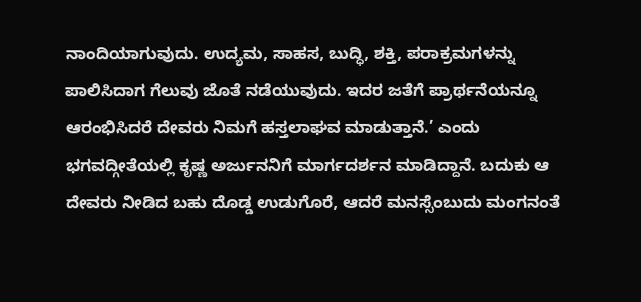ನಾಂದಿಯಾಗುವುದು. ಉದ್ಯಮ, ಸಾಹಸ, ಬುದ್ಧಿ, ಶಕ್ತಿ, ಪರಾಕ್ರಮಗಳನ್ನು ಪಾಲಿಸಿದಾಗ ಗೆಲುವು ಜೊತೆ ನಡೆಯುವುದು. ಇದರ ಜತೆಗೆ ಪ್ರಾರ್ಥನೆಯನ್ನೂ ಆರಂಭಿಸಿದರೆ ದೇವರು ನಿಮಗೆ ಹಸ್ತಲಾಘವ ಮಾಡುತ್ತಾನೆ.’ ಎಂದು ಭಗವದ್ಗೀತೆಯಲ್ಲಿ ಕೃಷ್ಣ ಅರ್ಜುನನಿಗೆ ಮಾರ್ಗದರ್ಶನ ಮಾಡಿದ್ದಾನೆ. ಬದುಕು ಆ ದೇವರು ನೀಡಿದ ಬಹು ದೊಡ್ಡ ಉಡುಗೊರೆ, ಆದರೆ ಮನಸ್ಸೆಂಬುದು ಮಂಗನಂತೆ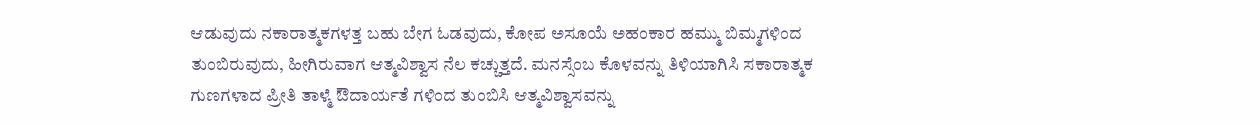ಆಡುವುದು ನಕಾರಾತ್ಮಕಗಳತ್ತ ಬಹು ಬೇಗ ಓಡವುದು, ಕೋಪ ಅಸೂಯೆ ಅಹಂಕಾರ ಹಮ್ಮು ಬಿಮ್ಮಗಳಿಂದ ತುಂಬಿರುವುದು, ಹೀಗಿರುವಾಗ ಆತ್ಮವಿಶ್ವಾಸ ನೆಲ ಕಚ್ಚುತ್ತದೆ. ಮನಸ್ಸೆಂಬ ಕೊಳವನ್ನು ತಿಳಿಯಾಗಿಸಿ ಸಕಾರಾತ್ಮಕ ಗುಣಗಳಾದ ಪ್ರೀತಿ ತಾಳ್ಮೆ ಔದಾರ್ಯತೆ ಗಳಿಂದ ತುಂಬಿಸಿ ಆತ್ಮವಿಶ್ವಾಸವನ್ನು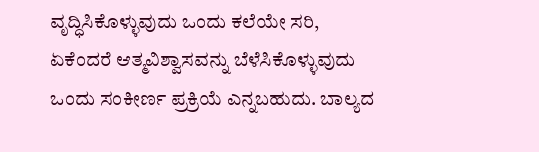ವೃದ್ಧಿಸಿಕೊಳ್ಳುವುದು ಒಂದು ಕಲೆಯೇ ಸರಿ, ಏಕೆಂದರೆ ಆತ್ಮವಿಶ್ವಾಸವನ್ನು ಬೆಳೆಸಿಕೊಳ್ಳುವುದು ಒಂದು ಸಂಕೀರ್ಣ ಪ್ರಕ್ರಿಯೆ ಎನ್ನಬಹುದು. ಬಾಲ್ಯದ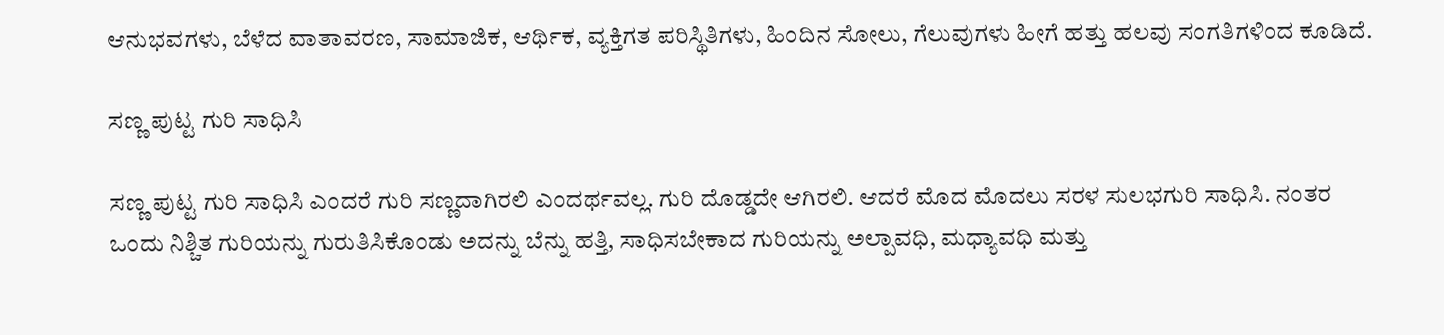ಆನುಭವಗಳು, ಬೆಳೆದ ವಾತಾವರಣ, ಸಾಮಾಜಿಕ, ಆರ್ಥಿಕ, ವ್ಯಕ್ತಿಗತ ಪರಿಸ್ಥಿತಿಗಳು, ಹಿಂದಿನ ಸೋಲು, ಗೆಲುವುಗಳು ಹೀಗೆ ಹತ್ತು ಹಲವು ಸಂಗತಿಗಳಿಂದ ಕೂಡಿದೆ.

ಸಣ್ಣ ಪುಟ್ಟ ಗುರಿ ಸಾಧಿಸಿ

ಸಣ್ಣ ಪುಟ್ಟ ಗುರಿ ಸಾಧಿಸಿ ಎಂದರೆ ಗುರಿ ಸಣ್ಣದಾಗಿರಲಿ ಎಂದರ್ಥವಲ್ಲ. ಗುರಿ ದೊಡ್ಡದೇ ಆಗಿರಲಿ. ಆದರೆ ಮೊದ ಮೊದಲು ಸರಳ ಸುಲಭಗುರಿ ಸಾಧಿಸಿ. ನಂತರ ಒಂದು ನಿಶ್ಚಿತ ಗುರಿಯನ್ನು ಗುರುತಿಸಿಕೊಂಡು ಅದನ್ನು ಬೆನ್ನು ಹತ್ತಿ, ಸಾಧಿಸಬೇಕಾದ ಗುರಿಯನ್ನು ಅಲ್ಪಾವಧಿ, ಮಧ್ಯಾವಧಿ ಮತ್ತು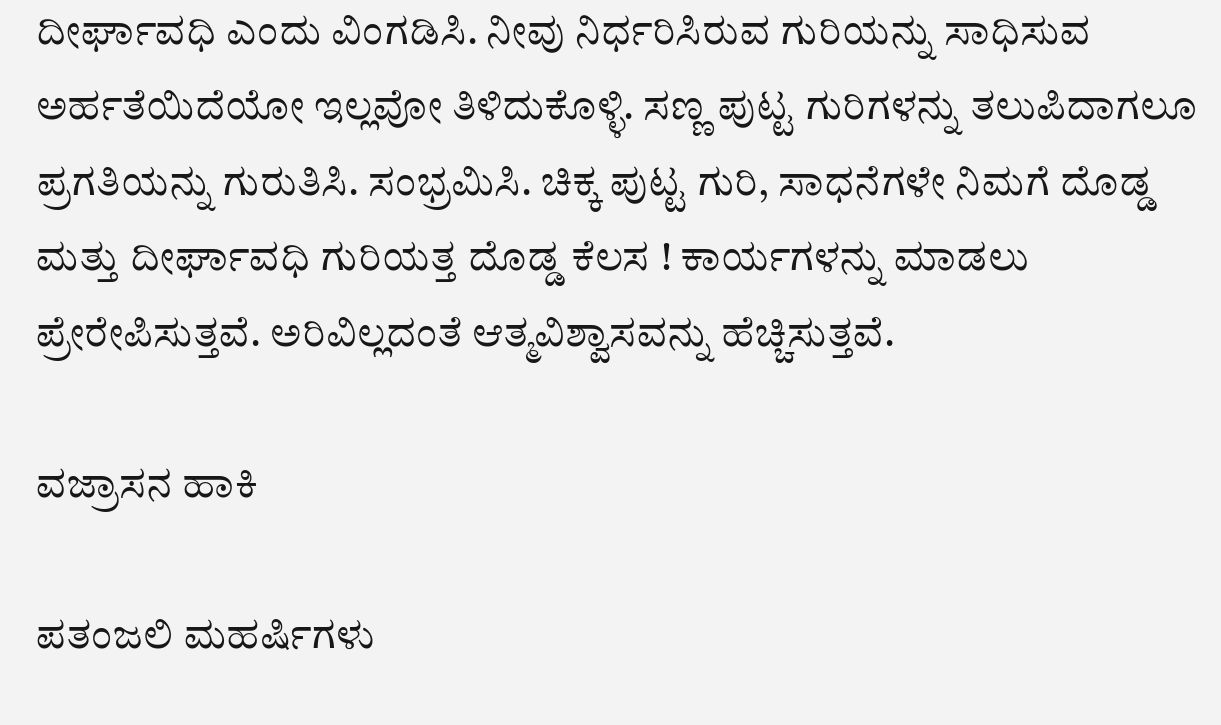ದೀರ್ಘಾವಧಿ ಎಂದು ವಿಂಗಡಿಸಿ. ನೀವು ನಿರ್ಧರಿಸಿರುವ ಗುರಿಯನ್ನು ಸಾಧಿಸುವ ಅರ್ಹತೆಯಿದೆಯೋ ಇಲ್ಲವೋ ತಿಳಿದುಕೊಳ್ಳಿ. ಸಣ್ಣ ಪುಟ್ಟ ಗುರಿಗಳನ್ನು ತಲುಪಿದಾಗಲೂ ಪ್ರಗತಿಯನ್ನು ಗುರುತಿಸಿ. ಸಂಭ್ರಮಿಸಿ. ಚಿಕ್ಕ ಪುಟ್ಟ ಗುರಿ, ಸಾಧನೆಗಳೇ ನಿಮಗೆ ದೊಡ್ಡ ಮತ್ತು ದೀರ್ಘಾವಧಿ ಗುರಿಯತ್ತ ದೊಡ್ಡ ಕೆಲಸ ! ಕಾರ್ಯಗಳನ್ನು ಮಾಡಲು ಪ್ರೇರೇಪಿಸುತ್ತವೆ. ಅರಿವಿಲ್ಲದಂತೆ ಆತ್ಮವಿಶ್ವಾಸವನ್ನು ಹೆಚ್ಚಿಸುತ್ತವೆ.

ವಜ್ರಾಸನ ಹಾಕಿ

ಪತಂಜಲಿ ಮಹರ್ಷಿಗಳು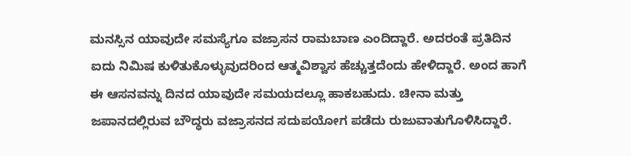ಮನಸ್ಸಿನ ಯಾವುದೇ ಸಮಸ್ಯೆಗೂ ವಜ್ರಾಸನ ರಾಮಬಾಣ ಎಂದಿದ್ದಾರೆ. ಅದರಂತೆ ಪ್ರತಿದಿನ ಐದು ನಿಮಿಷ ಕುಳಿತುಕೊಳ್ಳುವುದರಿಂದ ಆತ್ಮವಿಶ್ವಾಸ ಹೆಚ್ಚುತ್ತದೆಂದು ಹೇಳಿದ್ದಾರೆ. ಅಂದ ಹಾಗೆ ಈ ಆಸನವನ್ನು ದಿನದ ಯಾವುದೇ ಸಮಯದಲ್ಲೂ ಹಾಕಬಹುದು. ಚೀನಾ ಮತ್ತು ಜಪಾನದಲ್ಲಿರುವ ಬೌದ್ಧರು ವಜ್ರಾಸನದ ಸದುಪಯೋಗ ಪಡೆದು ರುಜುವಾತುಗೊಳಿಸಿದ್ದಾರೆ.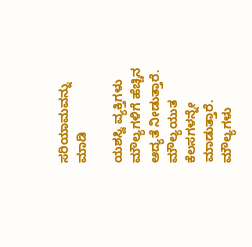ಸರಿಯಾಮವನ್ನು ಮಾಡಿ

ಯಶಸ್ವಿ ವ್ಯಕ್ತಿಗಳು ಮೌಲ್ಯಗಳಿಗೆ ಹೆಚ್ಚಿನ ಆದ್ಯತೆ ನೀಡುತ್ತಾರೆ. ಮೌಲ್ಯಯುತ ಕೆಲಸಗಳನ್ನೇ ಮಾಡುತ್ತಾರೆ. ಮೌಲ್ಯಗಳು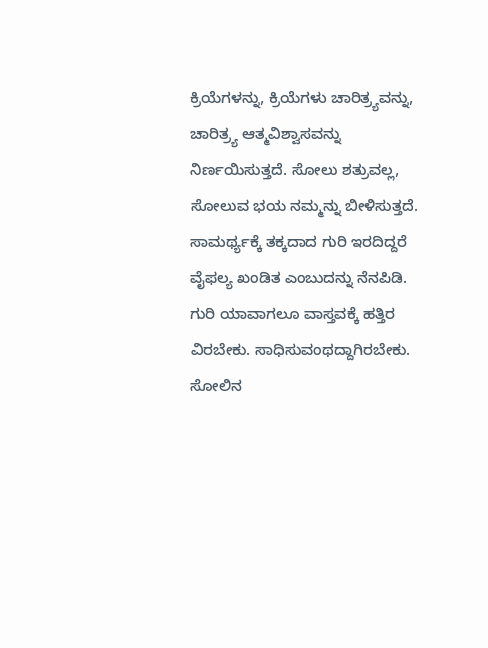ಕ್ರಿಯೆಗಳನ್ನು, ಕ್ರಿಯೆಗಳು ಚಾರಿತ್ರ್ಯವನ್ನು, ಚಾರಿತ್ರ್ಯ ಆತ್ಮವಿಶ್ವಾಸವನ್ನು ನಿರ್ಣಯಿಸುತ್ತದೆ. ಸೋಲು ಶತ್ರುವಲ್ಲ, ಸೋಲುವ ಭಯ ನಮ್ಮನ್ನು ಬೀಳಿಸುತ್ತದೆ. ಸಾಮರ್ಥ್ಯಕ್ಕೆ ತಕ್ಕದಾದ ಗುರಿ ಇರದಿದ್ದರೆ ವೈಫಲ್ಯ ಖಂಡಿತ ಎಂಬುದನ್ನು ನೆನಪಿಡಿ. ಗುರಿ ಯಾವಾಗಲೂ ವಾಸ್ತವಕ್ಕೆ ಹತ್ತಿರ ವಿರಬೇಕು. ಸಾಧಿಸುವಂಥದ್ದಾಗಿರಬೇಕು. ಸೋಲಿನ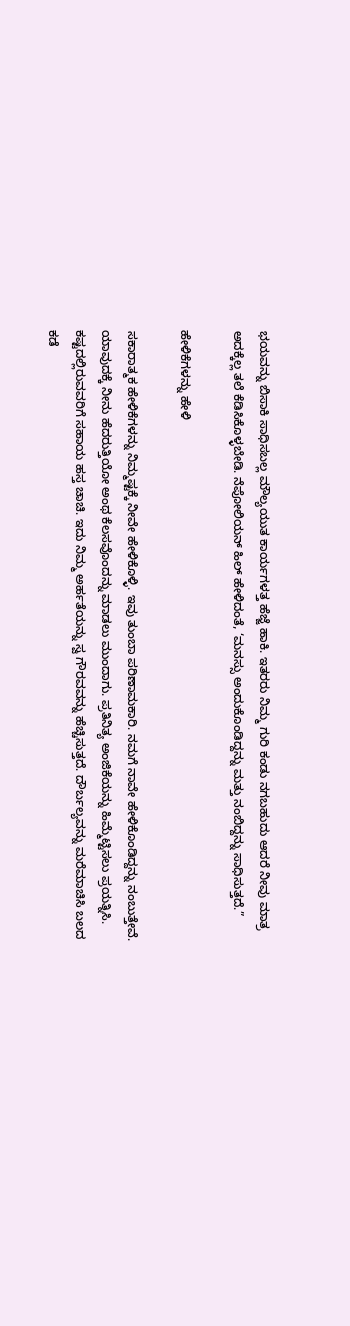ಭಯವನ್ನು ಬಿಸಾಕಿ ಸಾಧಿಸಬಲ್ಲ ಮೌಲ್ಯಯುತ ಕಾರ್ಯಗಳತ್ತ ಹೆಜ್ಜೆ ಹಾಕಿ. ಇತರರು ನಿಮ್ಮ ಗುರಿ ಕಂಡು ನಗಬಹುದು ಆದರೆ ನೀವು ಮಾತ್ರ ಅದಕ್ಕೆಲ್ಲ ತಲೆ ಕೆಡಿಸಿಕೊಳ್ಳಬೇಡಿ. ನೆಪೋಲಿಯನ್ ಹಿಲ್ ಹೇಳಿದಂತೆ, ‘ಮನಸ್ಸು ಅಂದುಕೊಂಡಿದ್ದನ್ನು ಮತ್ತು ನಂಬಿದ್ದನ್ನು ಸಾಧಿಸುತ್ತದೆ.”

ಹೇಳಿಕೆಗಳನ್ನು ಹೇಳಿ

ಸಕಾರಾತ್ಮಕ ಹೇಳಿಕೆಗಳನ್ನು ನಿಮ್ಮಷ್ಟಕ್ಕೆ ನೀವೇ ಹೇಳಿಕೊಳ್ಳಿ. ಇವು ತುಂಬಾ ಪರಿಣಾಮಕಾರಿ. ನಮಗೆ ನಾವೇ ಹೇಳಿಕೊಂಡಿದ್ದನ್ನು ನಂಬುತ್ತೇವೆ. ಯಾವುದಕ್ಕೆ ನೀನು ಹೆದರುತ್ತಿಯೋ ಅಂಥ ಕೆಲಸವೊಂದನ್ನು ಮಾಡಲು ಮುಂದಾಗು. ಪ್ರತಿನಿತ್ಯ ಅಂಜಿಕೆಯನ್ನು ಹಿಮ್ಮೆಟ್ಟಿಸಲು ಪ್ರಯತ್ನಿಸಿ. ಕಷ್ಟದಲ್ಲಿರುವವರಿಗೆ ಸಹಾಯ ಹಸ್ತ ಚಾಚಿ. ಇದು ನಿಮ್ಮ ಅರ್ಹತೆಯನ್ನು ಸ್ವ ಗೌರವವನ್ನು ಹೆಚ್ಚಿಸುತ್ತದೆ. ದೌರ್ಬಲ್ಯವನ್ನು ಮರೆಮಾಚಿಸಿ ಬಲದ ಕಡೆ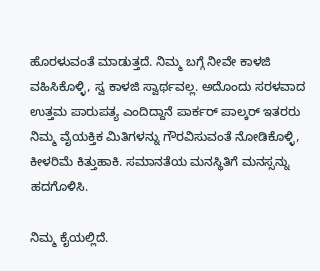ಹೊರಳುವಂತೆ ಮಾಡುತ್ತದೆ. ನಿಮ್ಮ ಬಗ್ಗೆ ನೀವೇ ಕಾಳಜಿ ವಹಿಸಿಕೊಳ್ಳಿ, ಸ್ವ ಕಾಳಜಿ ಸ್ವಾರ್ಥವಲ್ಲ. ಅದೊಂದು ಸರಳವಾದ ಉತ್ತಮ ಪಾರುಪತ್ಯ ಎಂದಿದ್ದಾನೆ ಪಾರ್ಕರ್ ಪಾಲ್ಕರ್ ಇತರರು ನಿಮ್ಮ ವೈಯಕ್ತಿಕ ಮಿತಿಗಳನ್ನು ಗೌರವಿಸುವಂತೆ ನೋಡಿಕೊಳ್ಳಿ, ಕೀಳರಿಮೆ ಕಿತ್ತುಹಾಕಿ. ಸಮಾನತೆಯ ಮನಸ್ಥಿತಿಗೆ ಮನಸ್ಸನ್ನು ಹದಗೊಳಿಸಿ.

ನಿಮ್ಮ ಕೈಯಲ್ಲಿದೆ.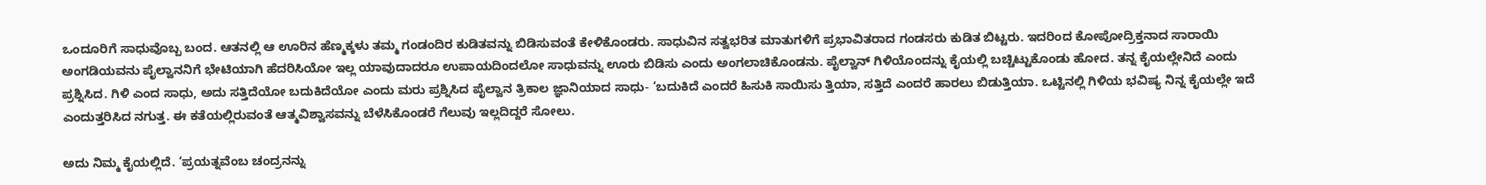ಒಂದೂರಿಗೆ ಸಾಧುವೊಬ್ಬ ಬಂದ. ಆತನಲ್ಲಿ ಆ ಊರಿನ ಹೆಣ್ಮಕ್ಕಳು ತಮ್ಮ ಗಂಡಂದಿರ ಕುಡಿತವನ್ನು ಬಿಡಿಸುವಂತೆ ಕೇಳಿಕೊಂಡರು. ಸಾಧುವಿನ ಸತ್ವಭರಿತ ಮಾತುಗಳಿಗೆ ಪ್ರಭಾವಿತರಾದ ಗಂಡಸರು ಕುಡಿತ ಬಿಟ್ಟರು. ಇದರಿಂದ ಕೋಪೋದ್ರಿಕ್ತನಾದ ಸಾರಾಯಿ ಅಂಗಡಿಯವನು ಪೈಲ್ವಾನನಿಗೆ ಭೇಟಿಯಾಗಿ ಹೆದರಿಸಿಯೋ ಇಲ್ಲ ಯಾವುದಾದರೂ ಉಪಾಯದಿಂದಲೋ ಸಾಧುವನ್ನು ಊರು ಬಿಡಿಸು ಎಂದು ಅಂಗಲಾಚಿಕೊಂಡನು. ಪೈಲ್ವಾನ್ ಗಿಳಿಯೊಂದನ್ನು ಕೈಯಲ್ಲಿ ಬಚ್ಚಿಟ್ಟುಕೊಂಡು ಹೋದ. ತನ್ನ ಕೈಯಲ್ಲೇನಿದೆ ಎಂದು ಪ್ರಶ್ನಿಸಿದ. ಗಿಳಿ ಎಂದ ಸಾಧು, ಅದು ಸತ್ತಿದೆಯೋ ಬದುಕಿದೆಯೋ ಎಂದು ಮರು ಪ್ರಶ್ನಿಸಿದ ಪೈಲ್ವಾನ ತ್ರಿಕಾಲ ಜ್ಞಾನಿಯಾದ ಸಾಧು- ‘ಬದುಕಿದೆ ಎಂದರೆ ಹಿಸುಕಿ ಸಾಯಿಸು ತ್ತಿಯಾ, ಸತ್ತಿದೆ ಎಂದರೆ ಹಾರಲು ಬಿಡುತ್ತಿಯಾ. ಒಟ್ಟಿನಲ್ಲಿ ಗಿಳಿಯ ಭವಿಷ್ಯ ನಿನ್ನ ಕೈಯಲ್ಲೇ ಇದೆ ಎಂದುತ್ತರಿಸಿದ ನಗುತ್ತ. ಈ ಕತೆಯಲ್ಲಿರುವಂತೆ ಆತ್ಮವಿಶ್ವಾಸವನ್ನು ಬೆಳೆಸಿಕೊಂಡರೆ ಗೆಲುವು ಇಲ್ಲದಿದ್ದರೆ ಸೋಲು.

ಅದು ನಿಮ್ಮ ಕೈಯಲ್ಲಿದೆ. ‘ಪ್ರಯತ್ನವೆಂಬ ಚಂದ್ರನನ್ನು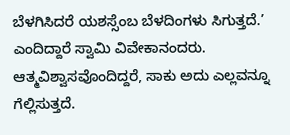ಬೆಳಗಿಸಿದರೆ ಯಶಸ್ಸೆಂಬ ಬೆಳದಿಂಗಳು ಸಿಗುತ್ತದೆ.’ ಎಂದಿದ್ದಾರೆ ಸ್ವಾಮಿ ವಿವೇಕಾನಂದರು. ಆತ್ಮವಿಶ್ವಾಸವೊಂದಿದ್ದರೆ, ಸಾಕು ಅದು ಎಲ್ಲವನ್ನೂ ಗೆಲ್ಲಿಸುತ್ತದೆ.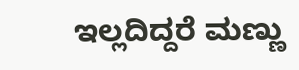ಇಲ್ಲದಿದ್ದರೆ ಮಣ್ಣು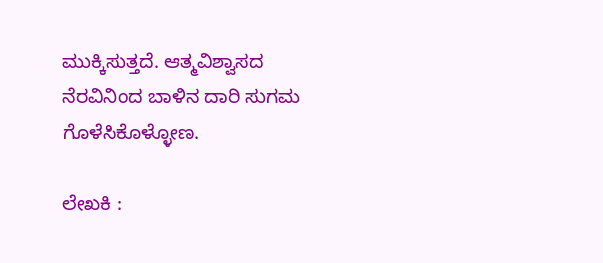ಮುಕ್ಕಿಸುತ್ತದೆ. ಆತ್ಮವಿಶ್ವಾಸದ ನೆರವಿನಿಂದ ಬಾಳಿನ ದಾರಿ ಸುಗಮ ಗೊಳೆಸಿಕೊಳ್ಳೋಣ.

ಲೇಖಕಿ :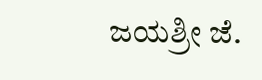ಜಯಶ್ರೀ ಜೆ.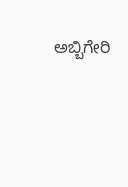ಅಬ್ಬಿಗೇರಿ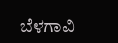ಬೆಳಗಾವಿ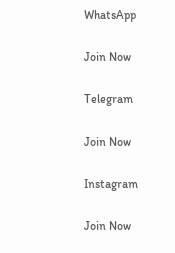WhatsApp

Join Now

Telegram

Join Now

Instagram

Join Now